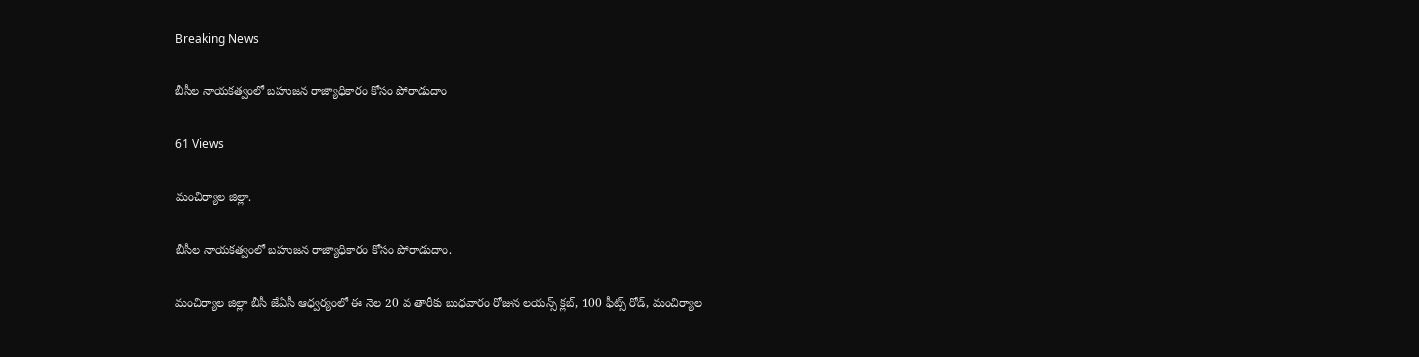Breaking News

బీసీల నాయకత్వంలో బహుజన రాజ్యాధికారం కోసం పోరాడుదాం

61 Views

మంచిర్యాల జిల్లా.

బీసీల నాయకత్వంలో బహుజన రాజ్యాధికారం కోసం పోరాడుదాం.

మంచిర్యాల జిల్లా బీసీ జేఏసీ ఆధ్వర్యంలో ఈ నెల 20 వ తారీకు బుధవారం రోజున లయన్స్ క్లబ్, 100 ఫీట్స్ రోడ్, మంచిర్యాల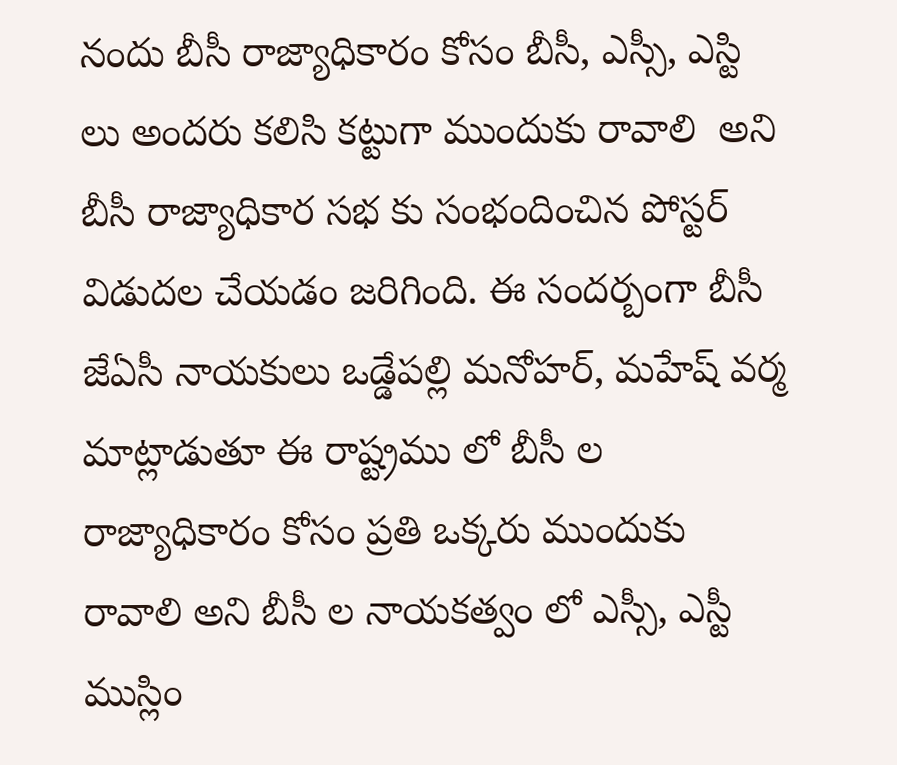నందు బీసీ రాజ్యాధికారం కోసం బీసీ, ఎస్సీ, ఎస్టి లు అందరు కలిసి కట్టుగా ముందుకు రావాలి  అని బీసీ రాజ్యాధికార సభ కు సంభందించిన పోస్టర్ విడుదల చేయడం జరిగింది. ఈ సందర్బంగా బీసీ జేఏసీ నాయకులు ఒడ్డేపల్లి మనోహర్, మహేష్ వర్మ మాట్లాడుతూ ఈ రాష్ట్రము లో బీసీ ల రాజ్యాధికారం కోసం ప్రతి ఒక్కరు ముందుకు రావాలి అని బీసీ ల నాయకత్వం లో ఎస్సీ, ఎస్టీ ముస్లిం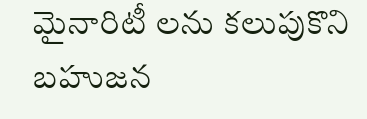మైనారిటీ లను కలుపుకొని బహుజన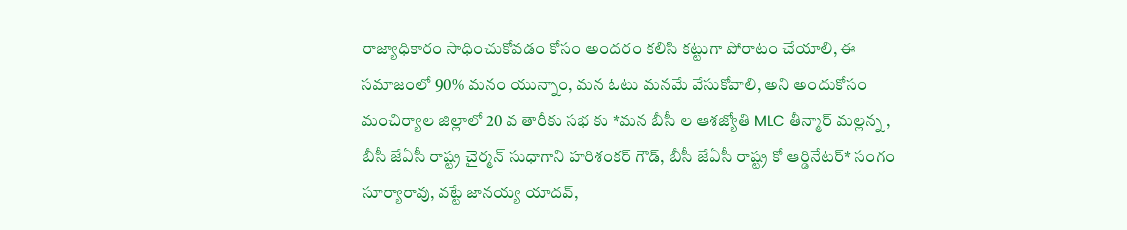రాజ్యాధికారం సాధించుకోవడం కోసం అందరం కలిసి కట్టుగా పోరాటం చేయాలి, ఈ సమాజంలో 90% మనం యున్నాం, మన ఓటు మనమే వేసుకోవాలి, అని అందుకోసం మంచిర్యాల జిల్లాలో 20 వ తారీకు సభ కు *మన బీసీ ల ఆశజ్యోతి MLC తీన్మార్ మల్లన్న , బీసీ జేఏసీ రాష్ట్ర చైర్మన్ సుధాగాని హరిశంకర్ గౌడ్, బీసీ జేఏసీ రాష్ట్ర కో ఆర్డినేటర్* సంగం సూర్యారావు, వట్టే జానయ్య యాదవ్,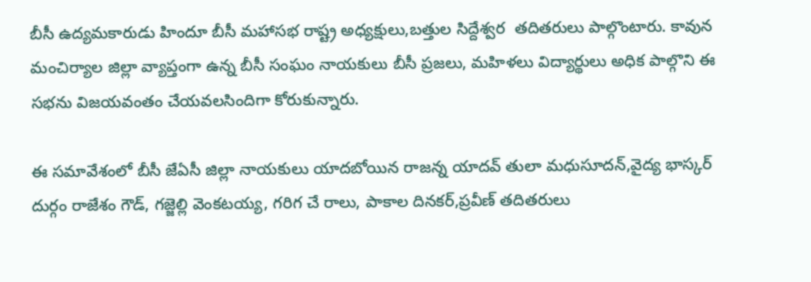బీసీ ఉద్యమకారుడు హిందూ బీసీ మహాసభ రాష్ట్ర అధ్యక్షులు,బత్తుల సిద్దేశ్వర  తదితరులు పాల్గొంటారు. కావున మంచిర్యాల జిల్లా వ్యాప్తంగా ఉన్న బీసీ సంఘం నాయకులు బీసీ ప్రజలు, మహిళలు విద్యార్థులు అధిక పాల్గొని ఈ సభను విజయవంతం చేయవలసిందిగా కోరుకున్నారు.

ఈ సమావేశంలో బీసీ జేఏసీ జిల్లా నాయకులు యాదబోయిన రాజన్న యాదవ్ తులా మధుసూదన్,వైద్య భాస్కర్ దుర్గం రాజేశం గౌడ్, గజ్జెల్లి వెంకటయ్య, గరిగ చే రాలు, పాకాల దినకర్,ప్రవీణ్ తదితరులు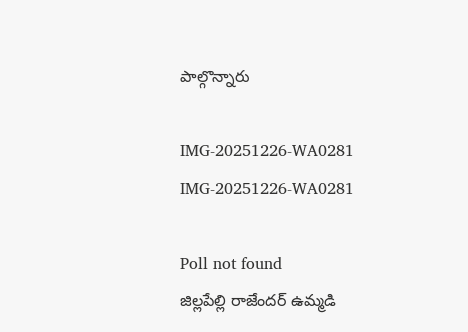పాల్గొన్నారు

IMG-20251226-WA0281
IMG-20251226-WA0281

Poll not found
జిల్లపేల్లి రాజేందర్ ఉమ్మడి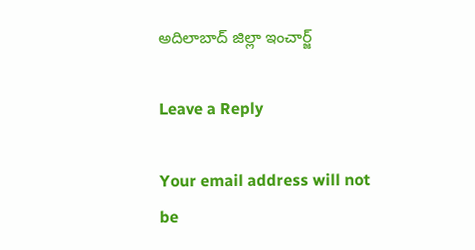అదిలాబాద్ జిల్లా ఇంచార్జ్

Leave a Reply

Your email address will not be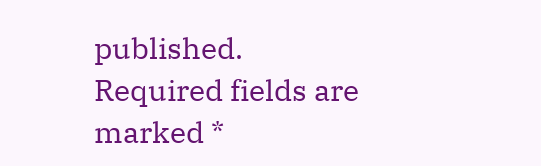published. Required fields are marked *